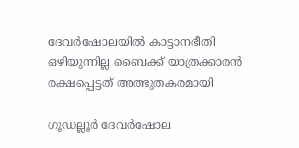ദേവർഷോലയിൽ കാട്ടാനഭീതി ഒഴിയുന്നില്ല ബൈക്ക് യാത്രക്കാരൻ രക്ഷപ്പെട്ടത് അത്ഭുതകരമായി

ഗൂഡല്ലൂർ ദേവർഷോല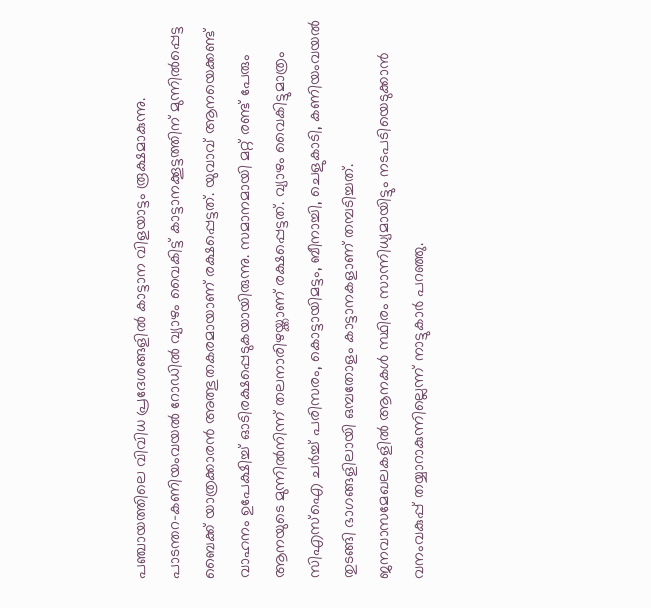പഞ്ചായത്തിലെ വിവിധ പ്രദേശങ്ങളിൽ കാട്ടാന വിളയാട്ടം രൂക്ഷമാകുന്നു. പാടന്തറ–കണിയംവയൽ റോഡിൽ വ്യാഴം വൈകിട്ട് കാട്ടാനക്കൂട്ടത്തിന് മുന്നിൽപ്പെട്ട ബൈക്ക് യാത്രക്കാരൻ അത്ഭുതകരമായാണ് രക്ഷപ്പെട്ടത്. യുവാവ് ആനയെക്കണ്ട് വാഹനം ഉപേക്ഷിച്ച് ഓടിരക്ഷപ്പെടുകയായിരുന്നു. സമാനമായി മറ്റ് രണ്ട് പേരും ആനയുടെ മുന്നിൽനിന്ന് തലനാരിഴയ്ക്കാണ് രക്ഷപ്പെട്ടത്. വ്യാഴം വൈകിട്ടുമാത്രം സിഎസ്ഐ ചർച്ച് പരിസരം, കൊട്ടായിമട്ടം, ബീനാച്ചി, ചെളുകാടി, കണിയംവയൽ തുടങ്ങി ഭാഗങ്ങളിലായി ഒമ്പതോളം കാട്ടാനകളാണ് തമ്പടിച്ചത്. ജനവാസമേഖലകളിൽ ആനകൾ സ്ഥിരം സാന്നിധ്യമായിട്ടും നടപടിയെടുക്കാൻ വനംവകുപ്പ് തയ്യാറാകുന്നില്ലെന്ന് നാട്ടുകാർ പറഞ്ഞു.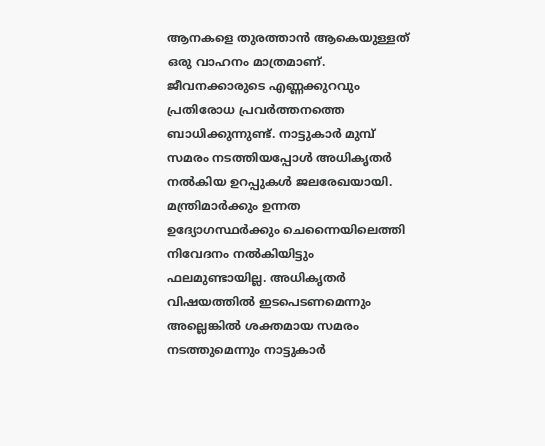ആനകളെ തുരത്താൻ ആകെയുള്ളത് ഒരു വാഹനം മാത്രമാണ്. ജീവനക്കാരുടെ എണ്ണക്കുറവും പ്രതിരോധ പ്രവർത്തനത്തെ ബാധിക്കുന്നുണ്ട്. നാട്ടുകാർ മുമ്പ് സമരം നടത്തിയപ്പോൾ അധികൃതർ നൽകിയ ഉറപ്പുകൾ ജലരേഖയായി. മന്ത്രിമാർക്കും ഉന്നത ഉദ്യോഗസ്ഥർക്കും ചെന്നൈയിലെത്തി നിവേദനം നൽകിയിട്ടും ഫലമുണ്ടായില്ല. അധികൃതർ വിഷയത്തിൽ ഇടപെടണമെന്നും അല്ലെങ്കിൽ ശക്തമായ സമരം നടത്തുമെന്നും നാട്ടുകാർ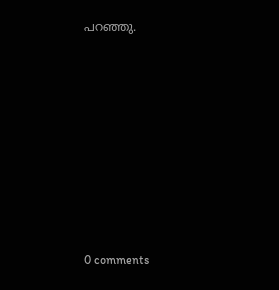പറഞ്ഞു.










0 comments